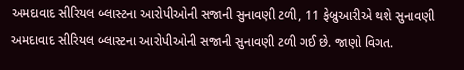અમદાવાદ સીરિયલ બ્લાસ્ટના આરોપીઓની સજાની સુનાવણી ટળી, 11 ફેબ્રુઆરીએ થશે સુનાવણી
અમદાવાદ સીરિયલ બ્લાસ્ટના આરોપીઓની સજાની સુનાવણી ટળી ગઈ છે. જાણો વિગત.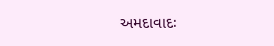અમદાવાદઃ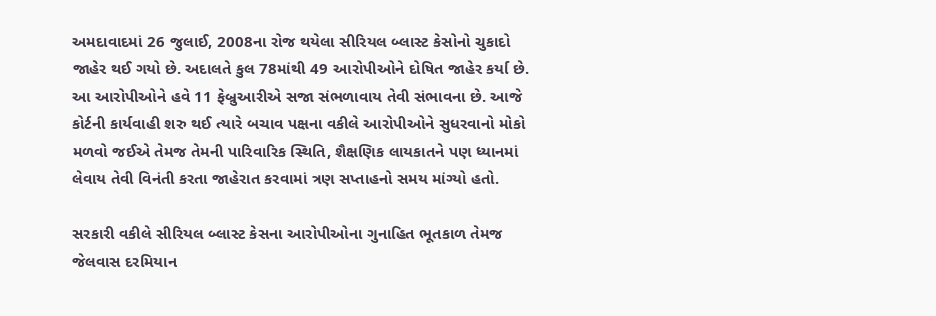અમદાવાદમાં 26 જુલાઈ, 2008ના રોજ થયેલા સીરિયલ બ્લાસ્ટ કેસોનો ચુકાદો જાહેર થઈ ગયો છે. અદાલતે કુલ 78માંથી 49 આરોપીઓને દોષિત જાહેર કર્યા છે. આ આરોપીઓને હવે 11 ફેબ્રુઆરીએ સજા સંભળાવાય તેવી સંભાવના છે. આજે કોર્ટની કાર્યવાહી શરુ થઈ ત્યારે બચાવ પક્ષના વકીલે આરોપીઓને સુધરવાનો મોકો મળવો જઈએ તેમજ તેમની પારિવારિક સ્થિતિ, શૈક્ષણિક લાયકાતને પણ ધ્યાનમાં લેવાય તેવી વિનંતી કરતા જાહેરાત કરવામાં ત્રણ સપ્તાહનો સમય માંગ્યો હતો.

સરકારી વકીલે સીરિયલ બ્લાસ્ટ કેસના આરોપીઓના ગુનાહિત ભૂતકાળ તેમજ જેલવાસ દરમિયાન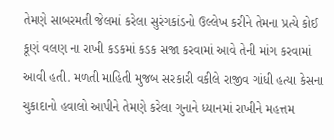તેમણે સાબરમતી જેલમાં કરેલા સુરંગકાંડનો ઉલ્લેખ કરીને તેમના પ્રત્યે કોઈ કૂણં વલણ ના રાખી કડકમાં કડક સજા કરવામાં આવે તેની માંગ કરવામાં આવી હતી. મળતી માહિતી મુજબ સરકારી વકીલે રાજીવ ગાંધી હત્યા કેસના ચુકાદાનો હવાલો આપીને તેમણે કરેલા ગુનાને ધ્યાનમાં રાખીને મહત્તમ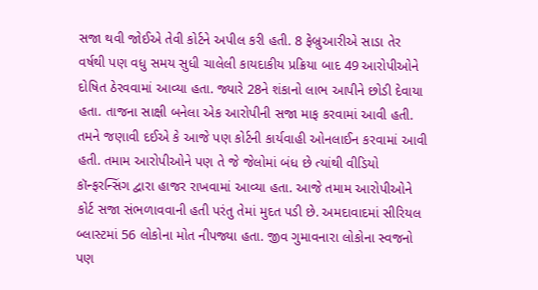સજા થવી જોઈએ તેવી કોર્ટને અપીલ કરી હતી. 8 ફેબ્રુઆરીએ સાડા તેર વર્ષથી પણ વધુ સમય સુધી ચાલેલી કાયદાકીય પ્રક્રિયા બાદ 49 આરોપીઓને દોષિત ઠેરવવામાં આવ્યા હતા. જ્યારે 28ને શંકાનો લાભ આપીને છોડી દેવાયા હતા. તાજના સાક્ષી બનેલા એક આરોપીની સજા માફ કરવામાં આવી હતી.
તમને જણાવી દઈએ કે આજે પણ કોર્ટની કાર્યવાહી ઓનલાઈન કરવામાં આવી હતી. તમામ આરોપીઓને પણ તે જે જેલોમાં બંધ છે ત્યાંથી વીડિયો કૉન્ફરન્સિંગ દ્વારા હાજર રાખવામાં આવ્યા હતા. આજે તમામ આરોપીઓને કોર્ટ સજા સંભળાવવાની હતી પરંતુ તેમાં મુદત પડી છે. અમદાવાદમાં સીરિયલ બ્લાસ્ટમાં 56 લોકોના મોત નીપજ્યા હતા. જીવ ગુમાવનારા લોકોના સ્વજનો પણ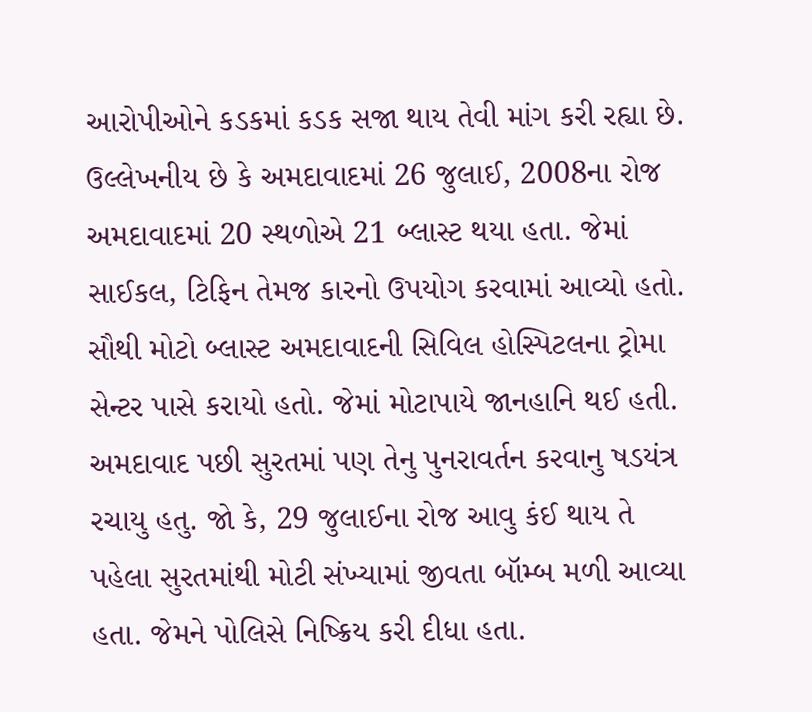આરોપીઓને કડકમાં કડક સજા થાય તેવી માંગ કરી રહ્યા છે.
ઉલ્લેખનીય છે કે અમદાવાદમાં 26 જુલાઈ, 2008ના રોજ અમદાવાદમાં 20 સ્થળોએ 21 બ્લાસ્ટ થયા હતા. જેમાં સાઈકલ, ટિફિન તેમજ કારનો ઉપયોગ કરવામાં આવ્યો હતો. સૌથી મોટો બ્લાસ્ટ અમદાવાદની સિવિલ હોસ્પિટલના ટ્રોમા સેન્ટર પાસે કરાયો હતો. જેમાં મોટાપાયે જાનહાનિ થઈ હતી. અમદાવાદ પછી સુરતમાં પણ તેનુ પુનરાવર્તન કરવાનુ ષડયંત્ર રચાયુ હતુ. જો કે, 29 જુલાઈના રોજ આવુ કંઈ થાય તે પહેલા સુરતમાંથી મોટી સંખ્યામાં જીવતા બૉમ્બ મળી આવ્યા હતા. જેમને પોલિસે નિષ્ક્રિય કરી દીધા હતા.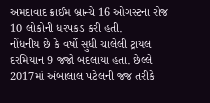અમદાવાદ ક્રાઈમ બ્રાન્ચે 16 ઓગસ્ટના રોજ 10 લોકોની ધરપકડ કરી હતી.
નોંધનીય છે કે વર્ષો સુધી ચાલેલી ટ્રાયલ દરમિયાન 9 જજો બદલાયા હતા. છેલ્લે 2017માં અંબાલાલ પટેલની જજ તરીકે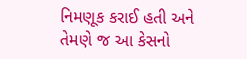નિમણૂક કરાઈ હતી અને તેમણે જ આ કેસનો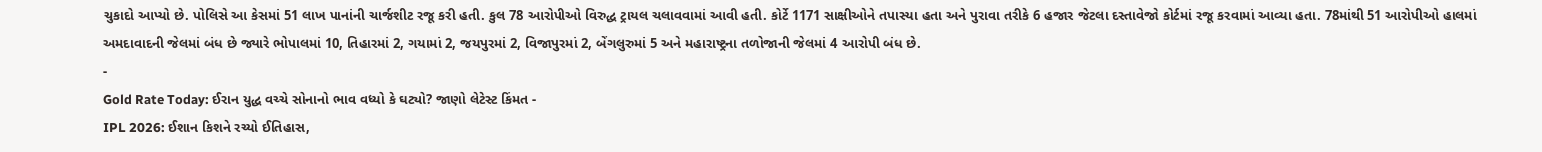ચુકાદો આપ્યો છે. પોલિસે આ કેસમાં 51 લાખ પાનાંની ચાર્જશીટ રજૂ કરી હતી. કુલ 78 આરોપીઓ વિરુદ્ધ ટ્રાયલ ચલાવવામાં આવી હતી. કોર્ટે 1171 સાક્ષીઓને તપાસ્યા હતા અને પુરાવા તરીકે 6 હજાર જેટલા દસ્તાવેજો કોર્ટમાં રજૂ કરવામાં આવ્યા હતા. 78માંથી 51 આરોપીઓ હાલમાં અમદાવાદની જેલમાં બંધ છે જ્યારે ભોપાલમાં 10, તિહારમાં 2, ગયામાં 2, જયપુરમાં 2, વિજાપુરમાં 2, બેંગલુરુમાં 5 અને મહારાષ્ટ્રના તળોજાની જેલમાં 4 આરોપી બંધ છે.
-
Gold Rate Today: ઈરાન યુદ્ધ વચ્ચે સોનાનો ભાવ વધ્યો કે ઘટ્યો? જાણો લેટેસ્ટ કિંમત -
IPL 2026: ઈશાન કિશને રચ્યો ઈતિહાસ,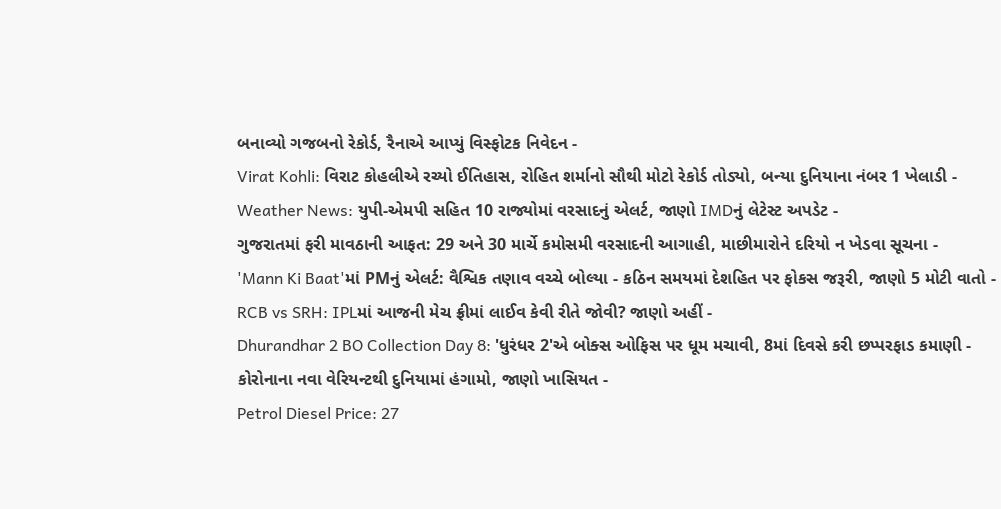બનાવ્યો ગજબનો રેકોર્ડ, રૈનાએ આપ્યું વિસ્ફોટક નિવેદન -
Virat Kohli: વિરાટ કોહલીએ રચ્યો ઈતિહાસ, રોહિત શર્માનો સૌથી મોટો રેકોર્ડ તોડ્યો, બન્યા દુનિયાના નંબર 1 ખેલાડી -
Weather News: યુપી-એમપી સહિત 10 રાજ્યોમાં વરસાદનું એલર્ટ, જાણો IMDનું લેટેસ્ટ અપડેટ -
ગુજરાતમાં ફરી માવઠાની આફત: 29 અને 30 માર્ચે કમોસમી વરસાદની આગાહી, માછીમારોને દરિયો ન ખેડવા સૂચના -
'Mann Ki Baat'માં PMનું એલર્ટ: વૈશ્વિક તણાવ વચ્ચે બોલ્યા - કઠિન સમયમાં દેશહિત પર ફોકસ જરૂરી, જાણો 5 મોટી વાતો -
RCB vs SRH: IPLમાં આજની મેચ ફ્રીમાં લાઈવ કેવી રીતે જોવી? જાણો અહીં -
Dhurandhar 2 BO Collection Day 8: 'ધુરંધર 2'એ બોક્સ ઓફિસ પર ધૂમ મચાવી, 8માં દિવસે કરી છપ્પરફાડ કમાણી -
કોરોનાના નવા વેરિયન્ટથી દુનિયામાં હંગામો, જાણો ખાસિયત -
Petrol Diesel Price: 27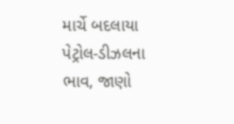માર્ચે બદલાયા પેટ્રોલ-ડીઝલના ભાવ, જાણો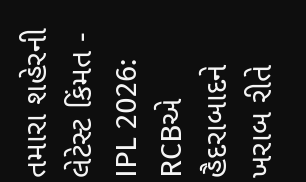તમારા શહેરની લેટેસ્ટ કિંમત -
IPL 2026: RCBએ હૈદરાબાદને ખરાબ રીતે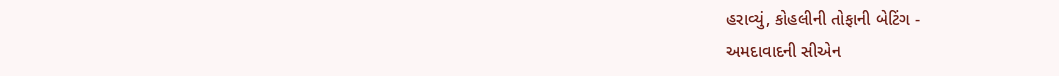હરાવ્યું, કોહલીની તોફાની બેટિંગ -
અમદાવાદની સીએન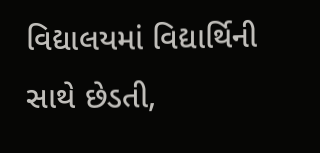વિદ્યાલયમાં વિદ્યાર્થિની સાથે છેડતી,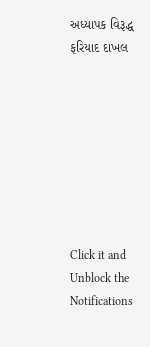અધ્યાપક વિરૂદ્ધ ફરિયાદ દાખલ








Click it and Unblock the Notifications